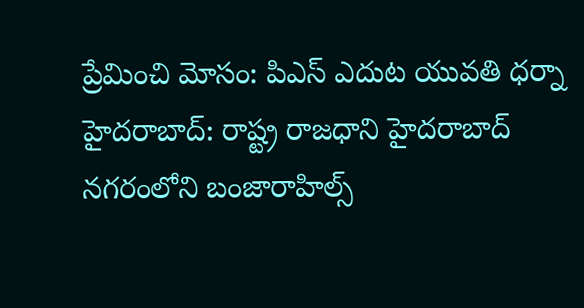ప్రేమించి మోసం: పిఎస్ ఎదుట యువతి ధర్నా
హైదరాబాద్: రాష్ట్ర రాజధాని హైదరాబాద్ నగరంలోని బంజారాహిల్స్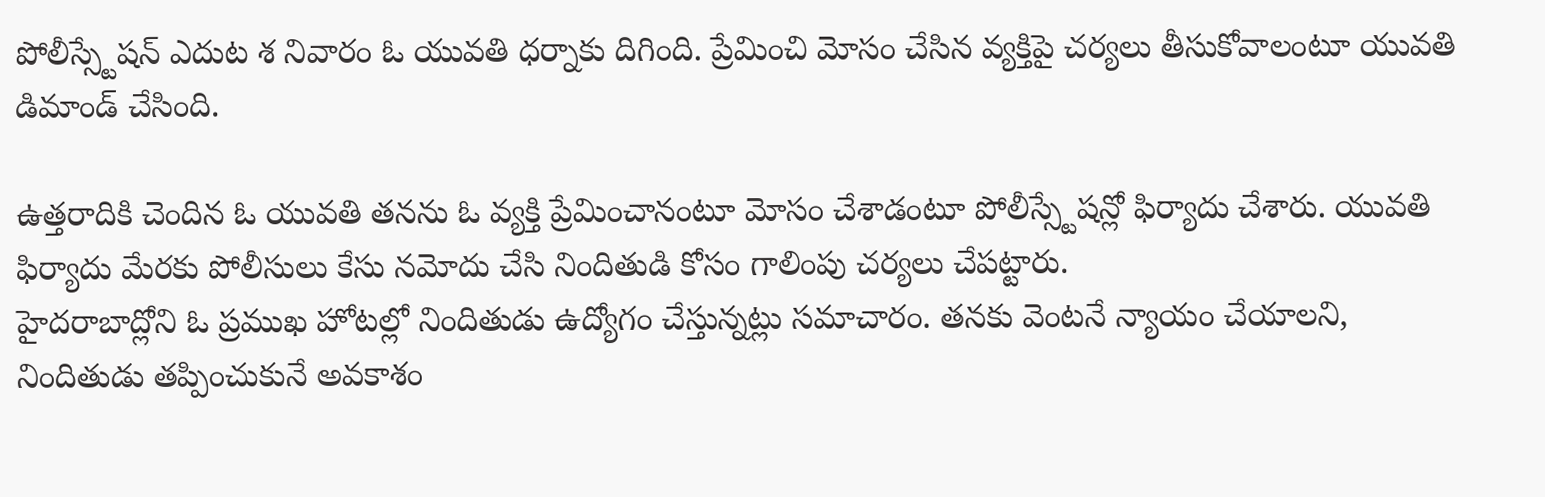పోలీస్స్టేషన్ ఎదుట శ నివారం ఓ యువతి ధర్నాకు దిగింది. ప్రేమించి మోసం చేసిన వ్యక్తిపై చర్యలు తీసుకోవాలంటూ యువతి డిమాండ్ చేసింది.

ఉత్తరాదికి చెందిన ఓ యువతి తనను ఓ వ్యక్తి ప్రేమించానంటూ మోసం చేశాడంటూ పోలీస్స్టేషన్లో ఫిర్యాదు చేశారు. యువతి ఫిర్యాదు మేరకు పోలీసులు కేసు నమోదు చేసి నిందితుడి కోసం గాలింపు చర్యలు చేపట్టారు.
హైదరాబాద్లోని ఓ ప్రముఖ హోటల్లో నిందితుడు ఉద్యోగం చేస్తున్నట్లు సమాచారం. తనకు వెంటనే న్యాయం చేయాలని, నిందితుడు తప్పించుకునే అవకాశం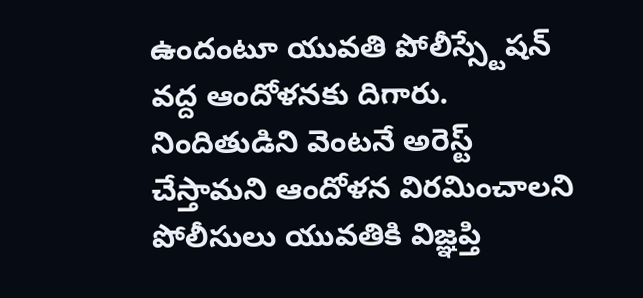ఉందంటూ యువతి పోలీస్స్టేషన్ వద్ద ఆందోళనకు దిగారు. నిందితుడిని వెంటనే అరెస్ట్ చేస్తామని ఆందోళన విరమించాలని పోలీసులు యువతికి విజ్ఞప్తి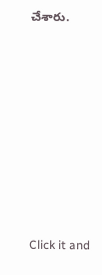చేశారు.












Click it and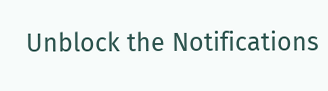Unblock the Notifications